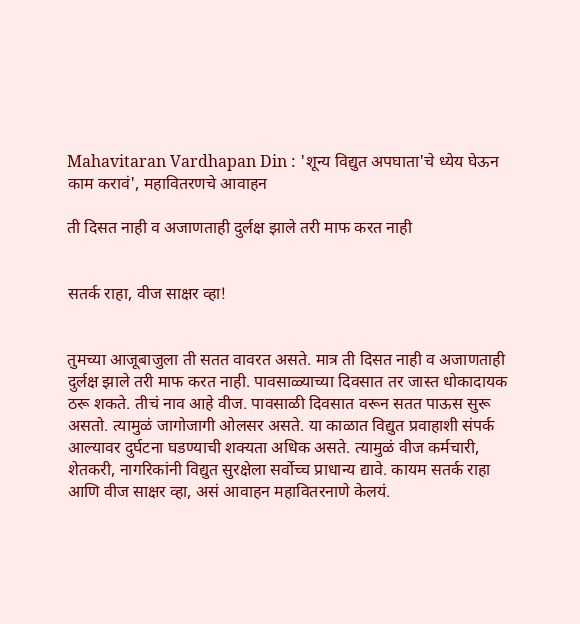Mahavitaran Vardhapan Din : 'शून्य विद्युत अपघाता'चे ध्येय घेऊन काम करावं', महावितरणचे आवाहन

ती दिसत नाही व अजाणताही दुर्लक्ष झाले तरी माफ करत नाही


सतर्क राहा, वीज साक्षर व्हा!


तुमच्या आजूबाजुला ती सतत वावरत असते. मात्र ती दिसत नाही व अजाणताही दुर्लक्ष झाले तरी माफ करत नाही. पावसाळ्याच्या दिवसात तर जास्त धोकादायक ठरू शकते. तीचं नाव आहे वीज. पावसाळी दिवसात वरून सतत पाऊस सुरू असतो. त्यामुळं जागोजागी ओलसर असते. या काळात विद्युत प्रवाहाशी संपर्क आल्यावर दुर्घटना घडण्याची शक्यता अधिक असते. त्यामुळं वीज कर्मचारी, शेतकरी, नागरिकांनी विद्युत सुरक्षेला सर्वोच्च प्राधान्य द्यावे. कायम सतर्क राहा आणि वीज साक्षर व्हा, असं आवाहन महावितरनाणे केलयं.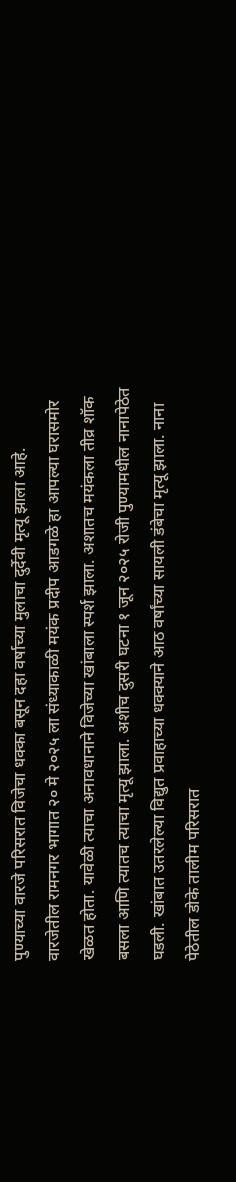पुण्याच्या वारजे परिसरात विजेचा धक्का बसून दहा वर्षाच्या मुलाचा दुर्देवी मृत्यू झाला आहे. वारजेतील रामनगर भागात २० मे २०२५ ला संध्याकाळी मयंक प्रदीप आडगळे हा आपल्या घरासमोर खेळत होता. यावेळी त्याचा अनावधानाने विजेच्या खांबाला स्पर्श झाला. अशातच मयंकला तीव्र शॉक बसला आणि त्यातच त्याचा मृत्यू झाला. अशीच दुसरी घटना १ जून २०२५ रोजी पुण्यामधील नानापेठेत घडली. खांबात उतरलेल्या विद्युत प्रवाहाच्या धक्क्याने आठ वर्षांच्या सायली डंबेचा मृत्यू झाला. नाना पेठेतील डोके तालीम परिसरात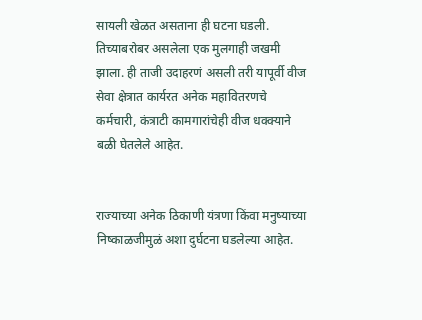सायली खेळत असताना ही घटना घडली. तिच्याबरोबर असलेला एक मुलगाही जखमी झाला. ही ताजी उदाहरणं असली तरी यापूर्वी वीज सेवा क्षेत्रात कार्यरत अनेक महावितरणचे कर्मचारी, कंत्राटी कामगारांचेही वीज धक्क्याने बळी घेतलेले आहेत.


राज्याच्या अनेक ठिकाणी यंत्रणा किंवा मनुष्याच्या निष्काळजीमुळं अशा दुर्घटना घडलेल्या आहेत.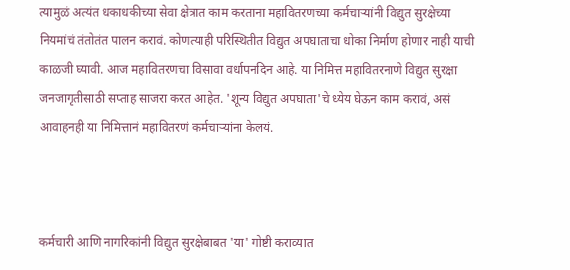त्यामुळं अत्यंत धकाधकीच्या सेवा क्षेत्रात काम करताना महावितरणच्या कर्मचार्‍यांनी विद्युत सुरक्षेच्या नियमांचं तंतोतंत पालन करावं. कोणत्याही परिस्थितीत विद्युत अपघाताचा धोका निर्माण होणार नाही याची काळजी घ्यावी. आज महावितरणचा विसावा वर्धापनदिन आहे. या निमित्त महावितरनाणे विद्युत सुरक्षा जनजागृतीसाठी सप्ताह साजरा करत आहेत. 'शून्य विद्युत अपघाता'चे ध्येय घेऊन काम करावं, असं आवाहनही या निमित्तानं महावितरणं कर्मचाऱ्यांना केलयं.



कर्मचारी आणि नागरिकांनी विद्युत सुरक्षेबाबत 'या' गोष्टी कराव्यात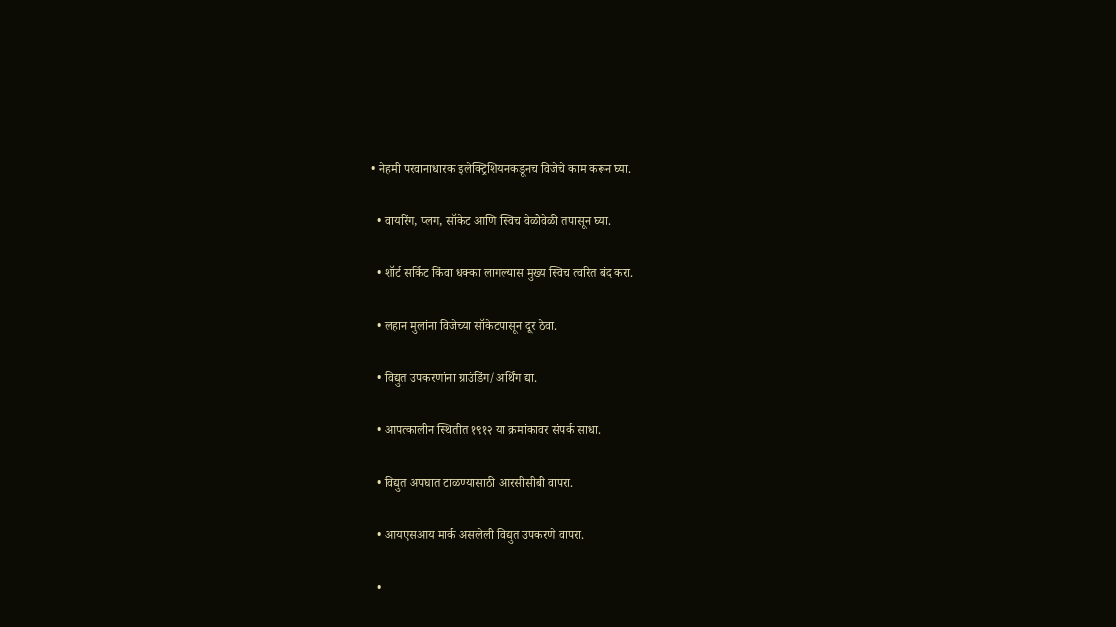• नेहमी परवानाधारक इलेक्ट्रिशियनकडूनच विजेचे काम करून घ्या.

  • वायरिंग, प्लग, सॉकेट आणि स्विच वेळोवेळी तपासून घ्या.

  • शॉर्ट सर्किट किंवा धक्का लागल्यास मुख्य स्विच त्वरित बंद करा.

  • लहान मुलांना विजेच्या सॉकेटपासून दूर ठेवा.

  • विद्युत उपकरणांना ग्राउंडिंग/अर्थिंग द्या.

  • आपत्कालीन स्थितीत १९१२ या क्रमांकावर संपर्क साधा.

  • विद्युत अपघात टाळण्यासाठी आरसीसीबी वापरा.

  • आयएसआय मार्क असलेली विद्युत उपकरणे वापरा.

  •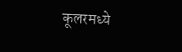कूलरमध्ये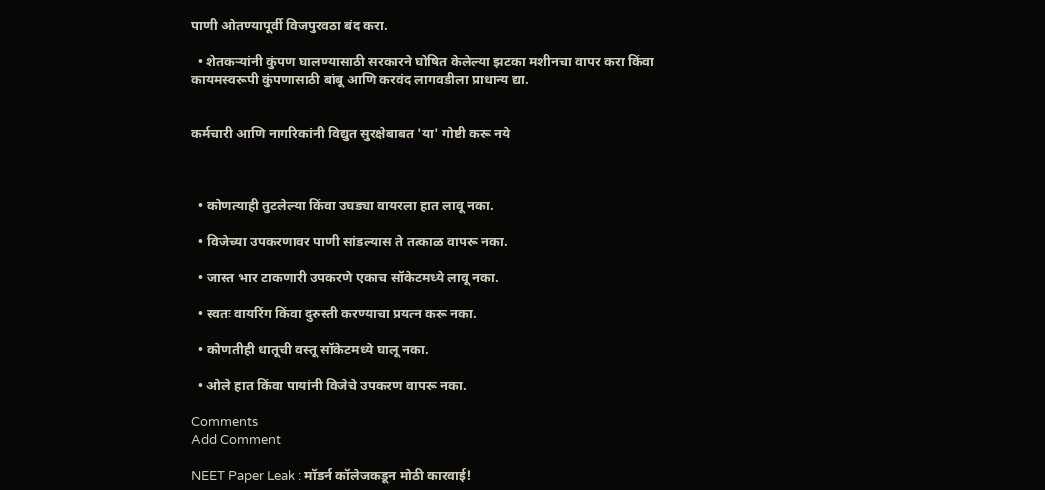पाणी ओतण्यापूर्वी विजपुरवठा बंद करा.

  • शेतकऱ्यांनी कुंपण घालण्यासाठी सरकारने घोषित केलेल्या झटका मशीनचा वापर करा किंवा कायमस्वरूपी कुंपणासाठी बांबू आणि करवंद लागवडीला प्राधान्य द्या.


कर्मचारी आणि नागरिकांनी विद्युत सुरक्षेबाबत 'या' गोष्टी करू नये



  • कोणत्याही तुटलेल्या किंवा उघड्या वायरला हात लावू नका.

  • विजेच्या उपकरणावर पाणी सांडल्यास ते तत्काळ वापरू नका.

  • जास्त भार टाकणारी उपकरणे एकाच सॉकेटमध्ये लावू नका.

  • स्वतः वायरिंग किंवा दुरुस्ती करण्याचा प्रयत्न करू नका.

  • कोणतीही धातूची वस्तू सॉकेटमध्ये घालू नका.

  • ओले हात किंवा पायांनी विजेचे उपकरण वापरू नका.

Comments
Add Comment

NEET Paper Leak : मॉडर्न कॉलेजकडून मोठी कारवाई!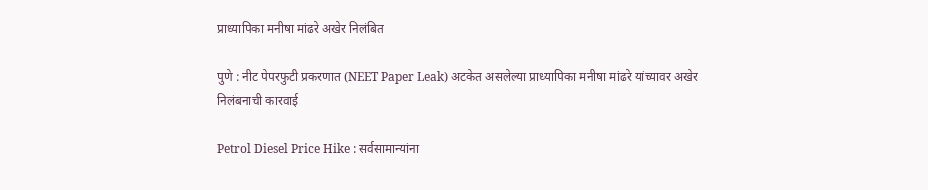प्राध्यापिका मनीषा मांढरे अखेर निलंबित

पुणे : नीट पेपरफुटी प्रकरणात (NEET Paper Leak) अटकेत असलेल्या प्राध्यापिका मनीषा मांढरे यांच्यावर अखेर निलंबनाची कारवाई

Petrol Diesel Price Hike : सर्वसामान्यांना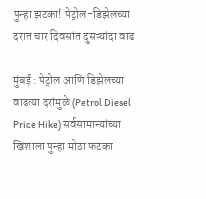पुन्हा झटका! पेट्रोल-डिझेलच्या दरात चार दिवसांत दुसऱ्यांदा वाढ

मुंबई : पेट्रोल आणि डिझेलच्या वाढत्या दरांमुळे (Petrol Diesel Price Hike) सर्वसामान्यांच्या खिशाला पुन्हा मोठा फटका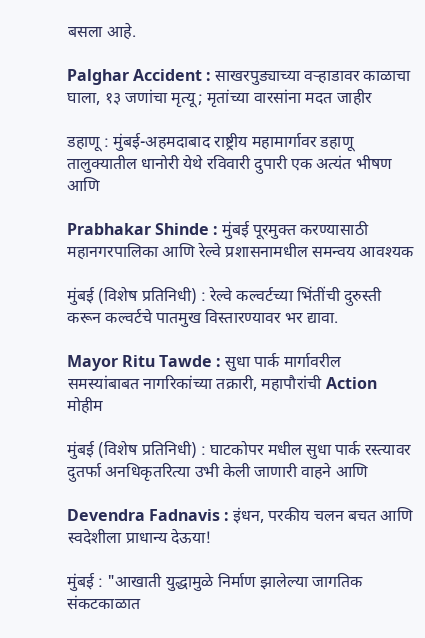बसला आहे.

Palghar Accident : साखरपुड्याच्या वऱ्हाडावर काळाचा घाला, १३ जणांचा मृत्यू; मृतांच्या वारसांना मदत जाहीर

डहाणू : मुंबई-अहमदाबाद राष्ट्रीय महामार्गावर डहाणू तालुक्यातील धानोरी येथे रविवारी दुपारी एक अत्यंत भीषण आणि

Prabhakar Shinde : मुंबई पूरमुक्त करण्यासाठी महानगरपालिका आणि रेल्वे प्रशासनामधील समन्वय आवश्यक

मुंबई (विशेष प्रतिनिधी) : रेल्वे कल्वर्टच्या भिंतींची दुरुस्ती करून कल्वर्टचे पातमुख विस्तारण्यावर भर द्यावा.

Mayor Ritu Tawde : सुधा पार्क मार्गावरील समस्यांबाबत नागरिकांच्या तक्रारी, महापौरांची Action मोहीम

मुंबई (विशेष प्रतिनिधी) : घाटकोपर मधील सुधा पार्क रस्त्यावर दुतर्फा अनधिकृतरित्या उभी केली जाणारी वाहने आणि

Devendra Fadnavis : इंधन, परकीय चलन बचत आणि स्वदेशीला प्राधान्य देऊया!

मुंबई : "आखाती युद्धामुळे निर्माण झालेल्या जागतिक संकटकाळात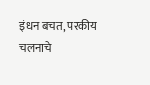इंधन बचत, परकीय चलनाचे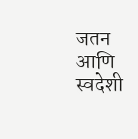जतन आणि स्वदेशी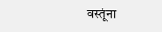वस्तूंना